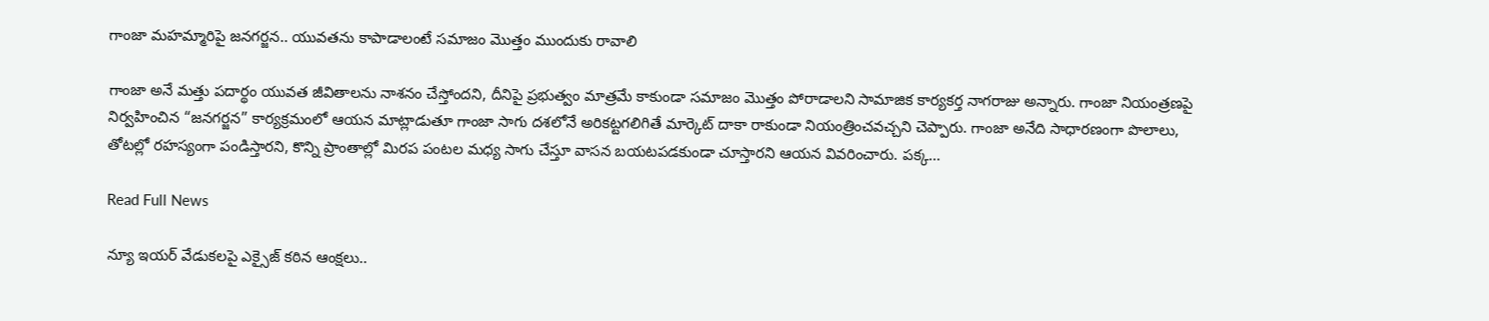గాంజా మహమ్మారిపై జనగర్జన.. యువతను కాపాడాలంటే సమాజం మొత్తం ముందుకు రావాలి

గాంజా అనే మత్తు పదార్థం యువత జీవితాలను నాశనం చేస్తోందని, దీనిపై ప్రభుత్వం మాత్రమే కాకుండా సమాజం మొత్తం పోరాడాలని సామాజిక కార్యకర్త నాగరాజు అన్నారు. గాంజా నియంత్రణపై నిర్వహించిన “జనగర్జన” కార్యక్రమంలో ఆయన మాట్లాడుతూ గాంజా సాగు దశలోనే అరికట్టగలిగితే మార్కెట్ దాకా రాకుండా నియంత్రించవచ్చని చెప్పారు. గాంజా అనేది సాధారణంగా పొలాలు, తోటల్లో రహస్యంగా పండిస్తారని, కొన్ని ప్రాంతాల్లో మిరప పంటల మధ్య సాగు చేస్తూ వాసన బయటపడకుండా చూస్తారని ఆయన వివరించారు. పక్క…

Read Full News

న్యూ ఇయర్ వేడుకలపై ఎక్సైజ్ కఠిన ఆంక్షలు..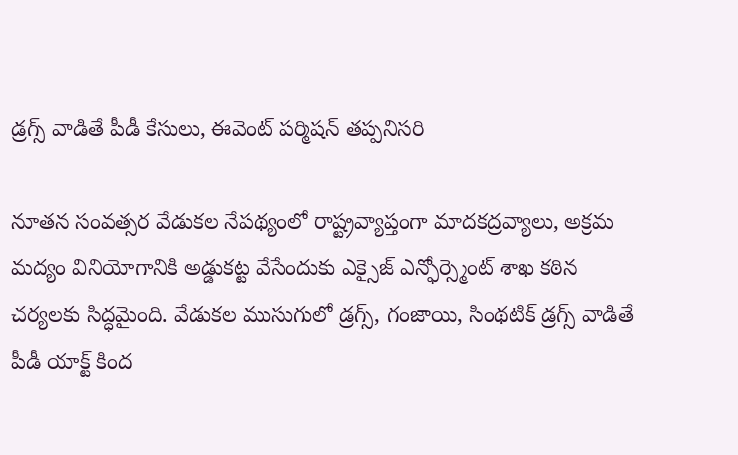డ్రగ్స్ వాడితే పీడీ కేసులు, ఈవెంట్ పర్మిషన్ తప్పనిసరి

నూతన సంవత్సర వేడుకల నేపథ్యంలో రాష్ట్రవ్యాప్తంగా మాదకద్రవ్యాలు, అక్రమ మద్యం వినియోగానికి అడ్డుకట్ట వేసేందుకు ఎక్సైజ్ ఎన్ఫోర్స్మెంట్ శాఖ కఠిన చర్యలకు సిద్ధమైంది. వేడుకల ముసుగులో డ్రగ్స్, గంజాయి, సింథటిక్ డ్రగ్స్ వాడితే పీడీ యాక్ట్ కింద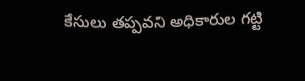కేసులు తప్పవని అధికారుల గట్టి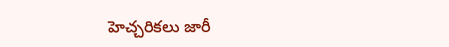హెచ్చరికలు జారీ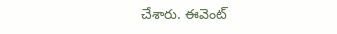చేశారు. ఈవెంట్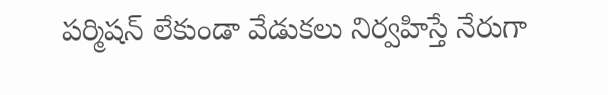పర్మిషన్ లేకుండా వేడుకలు నిర్వహిస్తే నేరుగా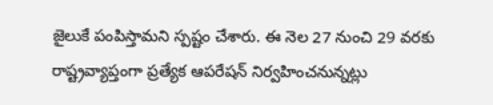జైలుకే పంపిస్తామని స్పష్టం చేశారు. ఈ నెల 27 నుంచి 29 వరకు రాష్ట్రవ్యాప్తంగా ప్రత్యేక ఆపరేషన్ నిర్వహించనున్నట్లు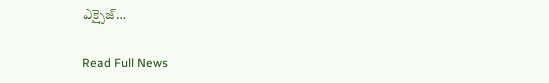ఎక్సైజ్…

Read Full News